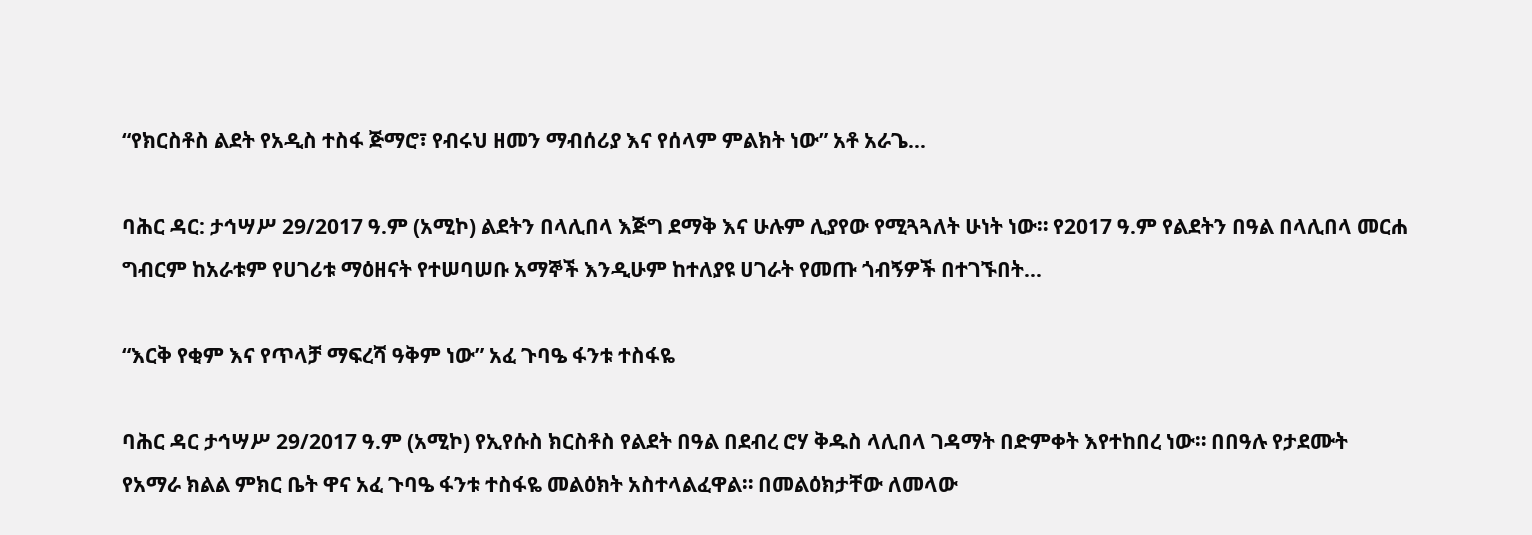“የክርስቶስ ልደት የአዲስ ተስፋ ጅማሮ፣ የብሩህ ዘመን ማብሰሪያ እና የሰላም ምልክት ነው” አቶ አራጌ...

ባሕር ዳር: ታኅሣሥ 29/2017 ዓ.ም (አሚኮ) ልደትን በላሊበላ እጅግ ደማቅ እና ሁሉም ሊያየው የሚጓጓለት ሁነት ነው። የ2017 ዓ.ም የልደትን በዓል በላሊበላ መርሐ ግብርም ከአራቱም የሀገሪቱ ማዕዘናት የተሠባሠቡ አማኞች እንዲሁም ከተለያዩ ሀገራት የመጡ ጎብኝዎች በተገኙበት...

“እርቅ የቂም እና የጥላቻ ማፍረሻ ዓቅም ነው” አፈ ጉባዔ ፋንቱ ተስፋዬ

ባሕር ዳር ታኅሣሥ 29/2017 ዓ.ም (አሚኮ) የኢየሱስ ክርስቶስ የልደት በዓል በደብረ ሮሃ ቅዱስ ላሊበላ ገዳማት በድምቀት እየተከበረ ነው። በበዓሉ የታደሙት የአማራ ክልል ምክር ቤት ዋና አፈ ጉባዔ ፋንቱ ተስፋዬ መልዕክት አስተላልፈዋል። በመልዕክታቸው ለመላው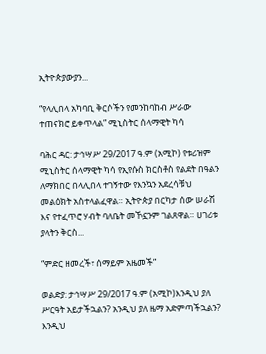ኢትዮጵያውያን...

“የላሊበላ አካባቢ ቅርሶችን የመንከባከብ ሥራው ተጠናክሮ ይቀጥላል” ሚኒስትር ሰላማዊት ካሳ

ባሕር ዳር: ታኅሣሥ 29/2017 ዓ.ም (አሚኮ) የቱሪዝም ሚኒስትር ሰላማዊት ካሳ የኢየሱስ ክርስቶስ የልደት በዓልን ለማክበር በላሊበላ ተገኝተው የእንኳን አደረሳቹህ መልዕክት አስተላልፈዋል። ኢትዮጵያ በርካታ ሰው ሠራሽ እና የተፈጥሮ ሃብት ባለቤት መኾኗንም ገልጸዋል። ሀገሪቱ ያላትን ቅርስ...

“ምድር ዘመረች፣ ሰማይም አዜመች”

ወልድያ: ታኅሣሥ 29/2017 ዓ.ም (አሚኮ)እንዲህ ያለ ሥርዓት አይታችኋልን? አንዲህ ያለ ዜማ አድምጣችኋልን? እንዲህ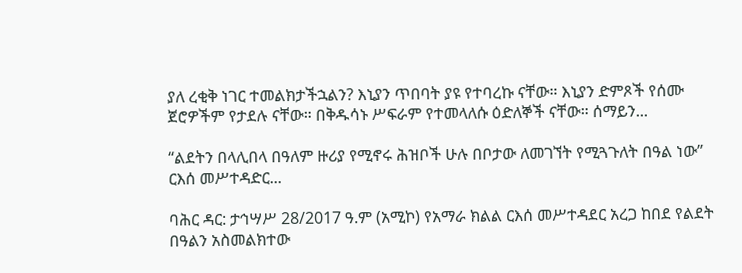ያለ ረቂቅ ነገር ተመልክታችኋልን? እኒያን ጥበባት ያዩ የተባረኩ ናቸው። እኒያን ድምጾች የሰሙ ጀሮዎችም የታደሉ ናቸው። በቅዱሳኑ ሥፍራም የተመላለሱ ዕድለኞች ናቸው። ሰማይን...

“ልደትን በላሊበላ በዓለም ዙሪያ የሚኖሩ ሕዝቦች ሁሉ በቦታው ለመገኘት የሚጓጉለት በዓል ነው” ርእሰ መሥተዳድር...

ባሕር ዳር: ታኅሣሥ 28/2017 ዓ.ም (አሚኮ) የአማራ ክልል ርእሰ መሥተዳደር አረጋ ከበደ የልደት በዓልን አስመልክተው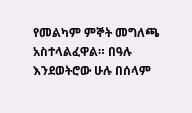የመልካም ምኞት መግለጫ አስተላልፈዋል። በዓሉ እንደወትሮው ሁሉ በሰላም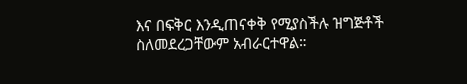እና በፍቅር እንዲጠናቀቅ የሚያስችሉ ዝግጅቶች ስለመደረጋቸውም አብራርተዋል።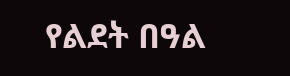የልደት በዓል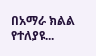በአማራ ክልል የተለያዩ...